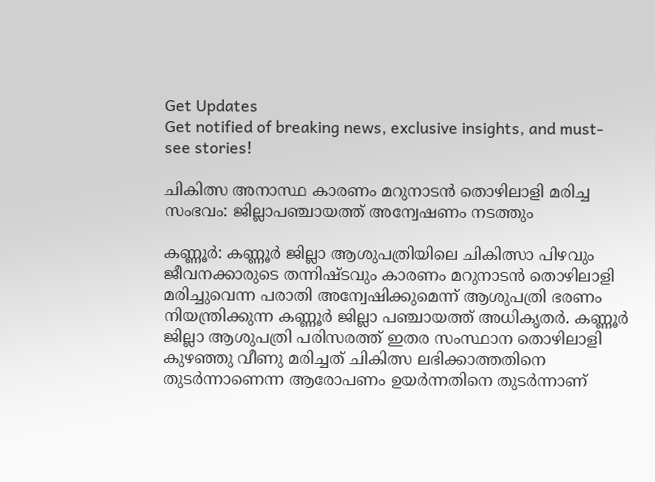Get Updates
Get notified of breaking news, exclusive insights, and must-see stories!

ചികിത്സ അനാസ്ഥ കാരണം മറുനാടന്‍ തൊഴിലാളി മരിച്ച സംഭവം: ജില്ലാപഞ്ചായത്ത് അന്വേഷണം നടത്തും

കണ്ണൂര്‍: കണ്ണൂര്‍ ജില്ലാ ആശുപത്രിയിലെ ചികിത്സാ പിഴവും ജീവനക്കാരുടെ തന്നിഷ്ടവും കാരണം മറുനാടന്‍ തൊഴിലാളി മരിച്ചുവെന്ന പരാതി അന്വേഷിക്കുമെന്ന് ആശുപത്രി ഭരണം നിയന്ത്രിക്കുന്ന കണ്ണൂര്‍ ജില്ലാ പഞ്ചായത്ത് അധികൃതര്‍. കണ്ണൂര്‍ ജില്ലാ ആശുപത്രി പരിസരത്ത് ഇതര സംസ്ഥാന തൊഴിലാളി കുഴഞ്ഞു വീണു മരിച്ചത് ചികിത്സ ലഭിക്കാത്തതിനെ തുടര്‍ന്നാണെന്ന ആരോപണം ഉയര്‍ന്നതിനെ തുടര്‍ന്നാണ്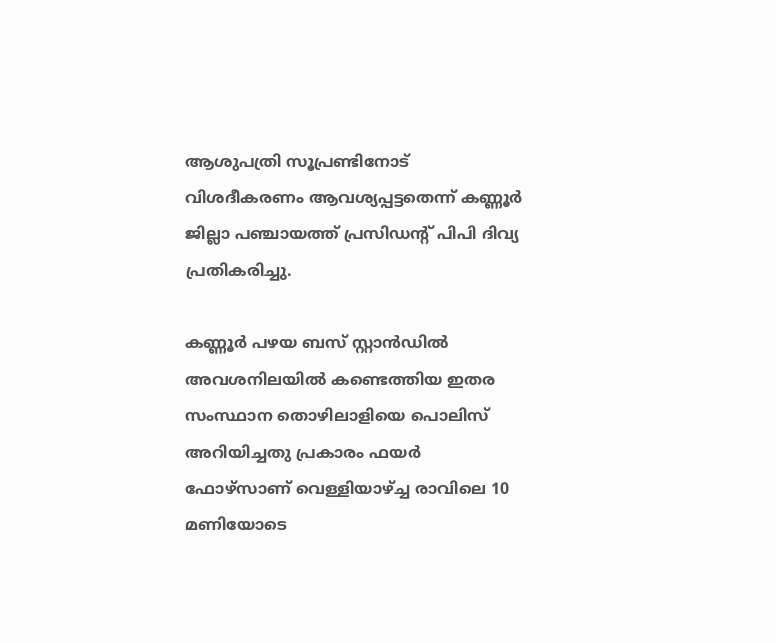ആശുപത്രി സൂപ്രണ്ടിനോട് വിശദീകരണം ആവശ്യപ്പട്ടതെന്ന് കണ്ണൂര്‍ ജില്ലാ പഞ്ചായത്ത് പ്രസിഡന്റ് പിപി ദിവ്യ പ്രതികരിച്ചു.

കണ്ണൂര്‍ പഴയ ബസ് സ്റ്റാന്‍ഡില്‍ അവശനിലയില്‍ കണ്ടെത്തിയ ഇതര സംസ്ഥാന തൊഴിലാളിയെ പൊലിസ് അറിയിച്ചതു പ്രകാരം ഫയര്‍ ഫോഴ്സാണ് വെള്ളിയാഴ്ച്ച രാവിലെ 10 മണിയോടെ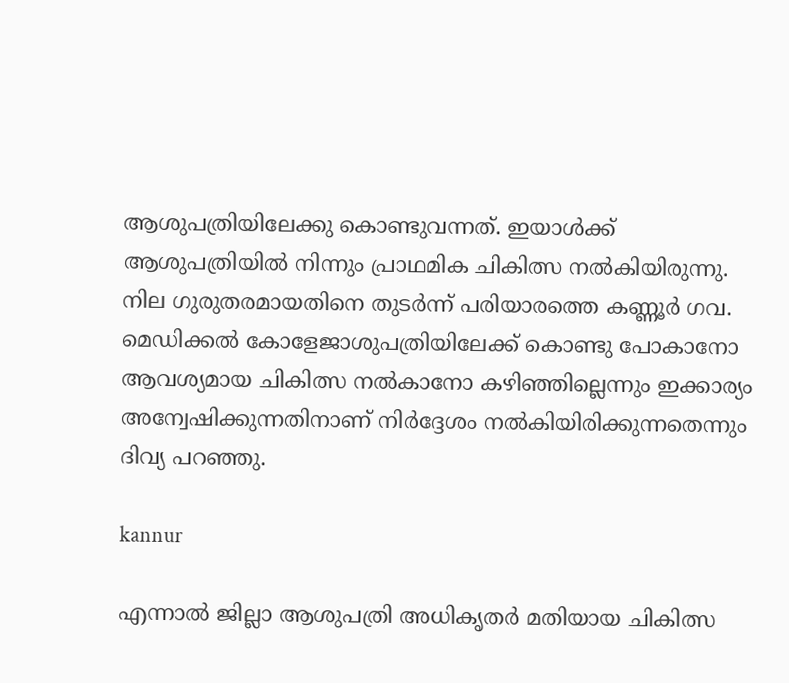ആശുപത്രിയിലേക്കു കൊണ്ടുവന്നത്. ഇയാള്‍ക്ക് ആശുപത്രിയില്‍ നിന്നും പ്രാഥമിക ചികിത്സ നല്‍കിയിരുന്നു. നില ഗുരുതരമായതിനെ തുടര്‍ന്ന് പരിയാരത്തെ കണ്ണൂര്‍ ഗവ. മെഡിക്കല്‍ കോളേജാശുപത്രിയിലേക്ക് കൊണ്ടു പോകാനോ ആവശ്യമായ ചികിത്സ നല്‍കാനോ കഴിഞ്ഞില്ലെന്നും ഇക്കാര്യം അന്വേഷിക്കുന്നതിനാണ് നിര്‍ദ്ദേശം നല്‍കിയിരിക്കുന്നതെന്നും ദിവ്യ പറഞ്ഞു.

kannur

എന്നാല്‍ ജില്ലാ ആശുപത്രി അധികൃതര്‍ മതിയായ ചികിത്സ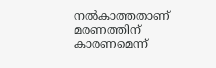നല്‍കാത്തതാണ് മരണത്തിന് കാരണമെന്ന്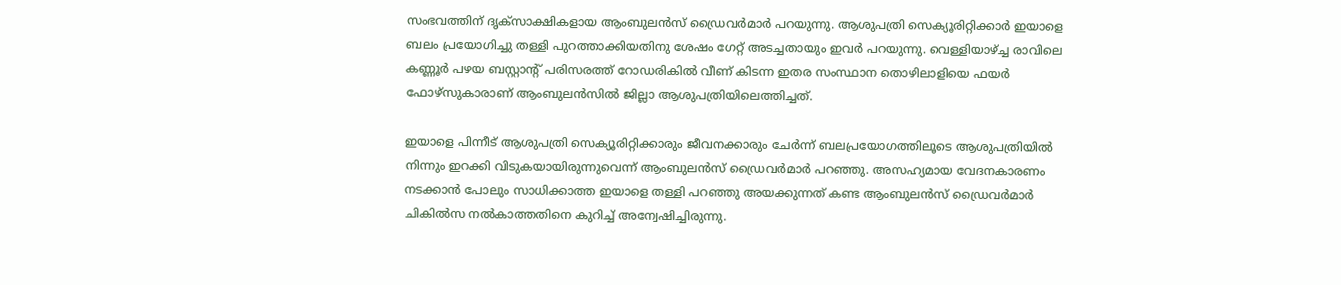സംഭവത്തിന് ദൃക്‌സാക്ഷികളായ ആംബുലന്‍സ് ഡ്രൈവര്‍മാര്‍ പറയുന്നു. ആശുപത്രി സെക്യൂരിറ്റിക്കാര്‍ ഇയാളെ ബലം പ്രയോഗിച്ചു തള്ളി പുറത്താക്കിയതിനു ശേഷം ഗേറ്റ് അടച്ചതായും ഇവര്‍ പറയുന്നു. വെള്ളിയാഴ്ച്ച രാവിലെ കണ്ണൂര്‍ പഴയ ബസ്റ്റാന്റ് പരിസരത്ത് റോഡരികില്‍ വീണ് കിടന്ന ഇതര സംസ്ഥാന തൊഴിലാളിയെ ഫയര്‍ ഫോഴ്‌സുകാരാണ് ആംബുലന്‍സില്‍ ജില്ലാ ആശുപത്രിയിലെത്തിച്ചത്.

ഇയാളെ പിന്നീട് ആശുപത്രി സെക്യൂരിറ്റിക്കാരും ജീവനക്കാരും ചേര്‍ന്ന് ബലപ്രയോഗത്തിലൂടെ ആശുപത്രിയില്‍ നിന്നും ഇറക്കി വിടുകയായിരുന്നുവെന്ന് ആംബുലന്‍സ് ഡ്രൈവര്‍മാര്‍ പറഞ്ഞു. അസഹ്യമായ വേദനകാരണം നടക്കാന്‍ പോലും സാധിക്കാത്ത ഇയാളെ തള്ളി പറഞ്ഞു അയക്കുന്നത് കണ്ട ആംബുലന്‍സ് ഡ്രൈവര്‍മാര്‍ ചികില്‍സ നല്‍കാത്തതിനെ കുറിച്ച് അന്വേഷിച്ചിരുന്നു.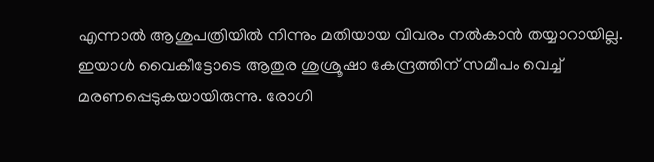എന്നാല്‍ ആശുപത്രിയില്‍ നിന്നും മതിയായ വിവരം നല്‍കാന്‍ തയ്യാറായില്ല. ഇയാള്‍ വൈകീട്ടോടെ ആതുര ശുശ്രൂഷാ കേന്ദ്രത്തിന് സമീപം വെച്ച് മരണപ്പെടുകയായിരുന്നു. രോഗി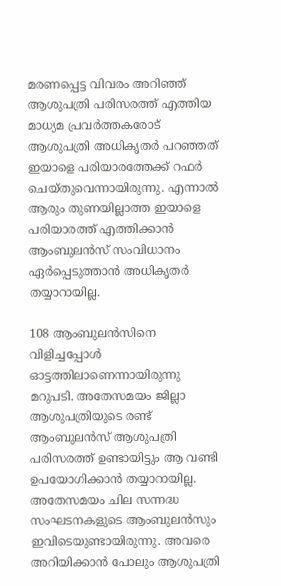മരണപ്പെട്ട വിവരം അറിഞ്ഞ് ആശുപത്രി പരിസരത്ത് എത്തിയ മാധ്യമ പ്രവര്‍ത്തകരോട് ആശുപത്രി അധികൃതര്‍ പറഞ്ഞത് ഇയാളെ പരിയാരത്തേക്ക് റഫര്‍ ചെയ്തുവെന്നായിരുന്നു. എന്നാല്‍ ആരും തുണയില്ലാത്ത ഇയാളെ പരിയാരത്ത് എത്തിക്കാന്‍ ആംബുലന്‍സ് സംവിധാനം ഏര്‍പ്പെടുത്താന്‍ അധികൃതര്‍ തയ്യാറായില്ല.

108 ആംബുലന്‍സിനെ വിളിച്ചപ്പോള്‍ ഓട്ടത്തിലാണെന്നായിരുന്നു മറുപടി. അതേസമയം ജില്ലാ ആശുപത്രിയുടെ രണ്ട് ആംബുലന്‍സ് ആശുപത്രി പരിസരത്ത് ഉണ്ടായിട്ടും ആ വണ്ടി ഉപയോഗിക്കാന്‍ തയ്യാറായില്ല. അതേസമയം ചില സന്നദ്ധ സംഘടനകളുടെ ആംബുലന്‍സും ഇവിടെയുണ്ടായിരുന്നു. അവരെ അറിയിക്കാന്‍ പോലും ആശുപത്രി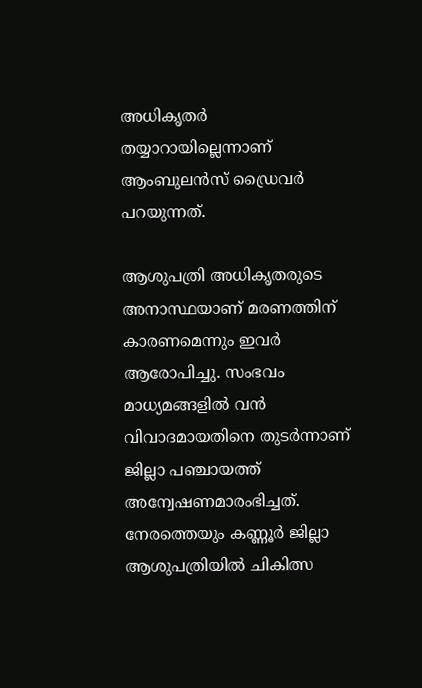അധികൃതര്‍ തയ്യാറായില്ലെന്നാണ് ആംബുലന്‍സ് ഡ്രൈവര്‍ പറയുന്നത്.

ആശുപത്രി അധികൃതരുടെ അനാസ്ഥയാണ് മരണത്തിന് കാരണമെന്നും ഇവര്‍ ആരോപിച്ചു. സംഭവം മാധ്യമങ്ങളില്‍ വന്‍ വിവാദമായതിനെ തുടര്‍ന്നാണ് ജില്ലാ പഞ്ചായത്ത് അന്വേഷണമാരംഭിച്ചത്. നേരത്തെയും കണ്ണൂര്‍ ജില്ലാ ആശുപത്രിയില്‍ ചികിത്സ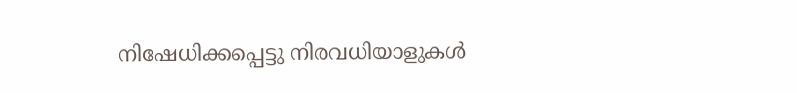നിഷേധിക്കപ്പെട്ടു നിരവധിയാളുകള്‍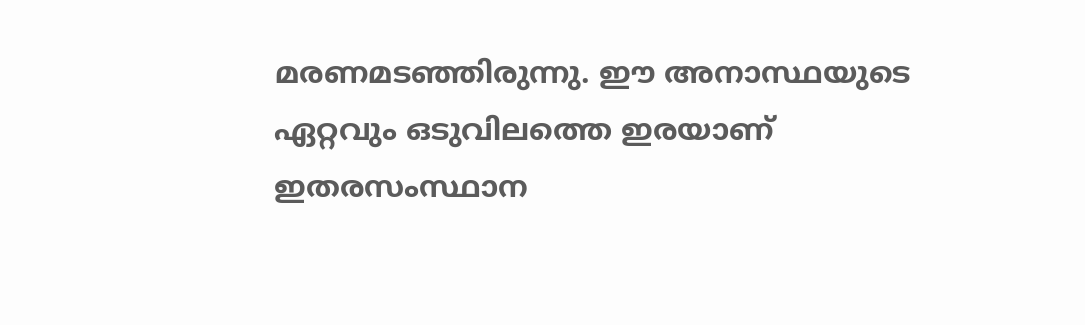മരണമടഞ്ഞിരുന്നു. ഈ അനാസ്ഥയുടെ ഏറ്റവും ഒടുവിലത്തെ ഇരയാണ് ഇതരസംസ്ഥാന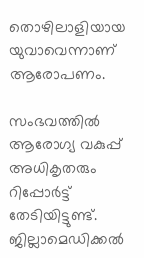തൊഴിലാളിയായ യുവാവെന്നാണ് ആരോപണം.

സംഭവത്തില്‍ ആരോഗ്യ വകുപ്പ് അധികൃതരും റിപ്പോര്‍ട്ട് തേടിയിട്ടുണ്ട്. ജില്ലാമെഡിക്കല്‍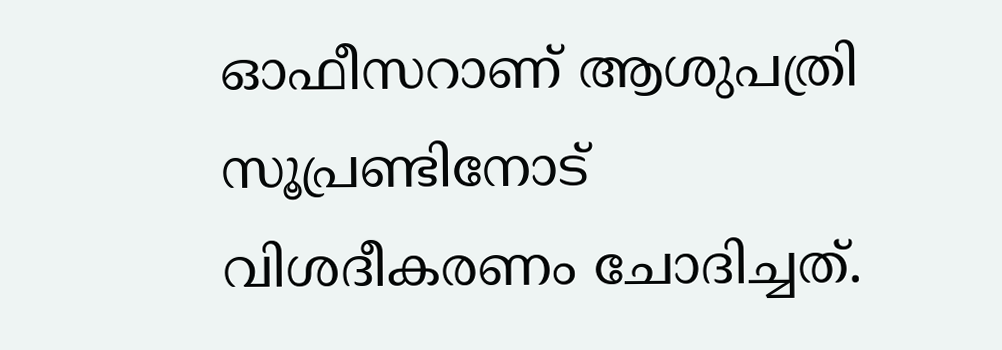ഓഫീസറാണ് ആശുപത്രി സൂപ്രണ്ടിനോട് വിശദീകരണം ചോദിച്ചത്.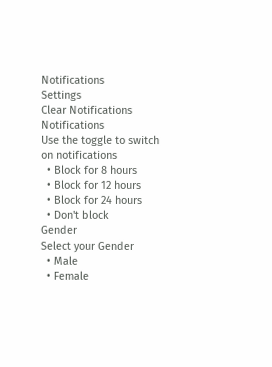Notifications
Settings
Clear Notifications
Notifications
Use the toggle to switch on notifications
  • Block for 8 hours
  • Block for 12 hours
  • Block for 24 hours
  • Don't block
Gender
Select your Gender
  • Male
  • Female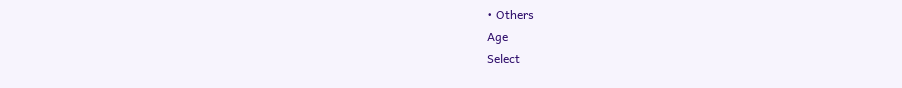• Others
Age
Select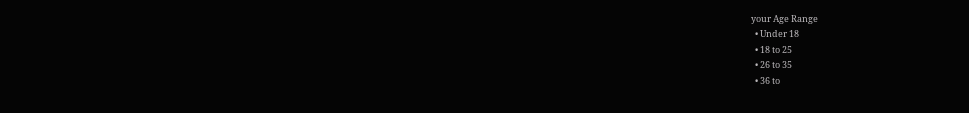your Age Range
  • Under 18
  • 18 to 25
  • 26 to 35
  • 36 to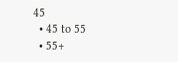45
  • 45 to 55
  • 55+